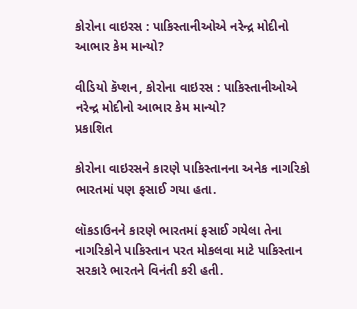કોરોના વાઇરસ : પાકિસ્તાનીઓએ નરેન્દ્ર મોદીનો આભાર કેમ માન્યો?

વીડિયો કૅપ્શન, કોરોના વાઇરસ : પાકિસ્તાનીઓએ નરેન્દ્ર મોદીનો આભાર કેમ માન્યો?
પ્રકાશિત

કોરોના વાઇરસને કારણે પાકિસ્તાનના અનેક નાગરિકો ભારતમાં પણ ફસાઈ ગયા હતા.

લૉકડાઉનને કારણે ભારતમાં ફસાઈ ગયેલા તેના નાગરિકોને પાકિસ્તાન પરત મોકલવા માટે પાકિસ્તાન સરકારે ભારતને વિનંતી કરી હતી.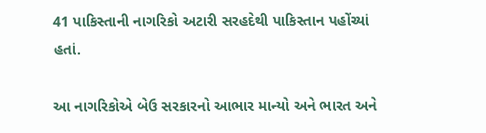41 પાકિસ્તાની નાગરિકો અટારી સરહદેથી પાકિસ્તાન પહોંચ્યાં હતાં.

આ નાગરિકોએ બેઉ સરકારનો આભાર માન્યો અને ભારત અને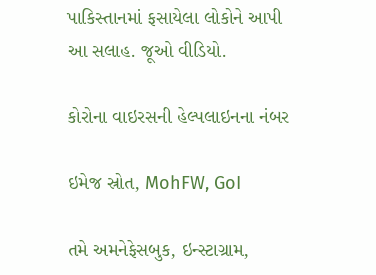પાકિસ્તાનમાં ફસાયેલા લોકોને આપી આ સલાહ. જૂઓ વીડિયો.

કોરોના વાઇરસની હેલ્પલાઇનના નંબર

ઇમેજ સ્રોત, MohFW, GoI

તમે અમનેફેસબુક, ઇન્સ્ટાગ્રામ,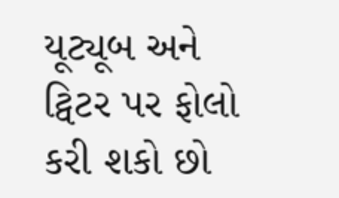યૂટ્યૂબ અને ટ્વિટર પર ફોલો કરી શકો છો